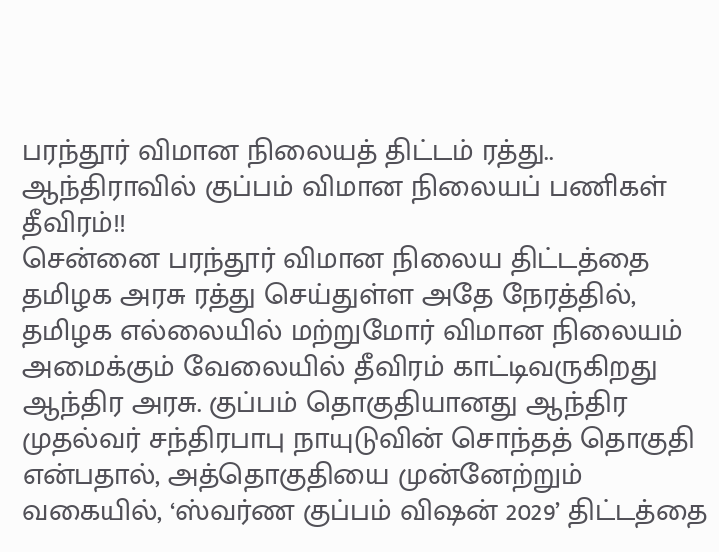பரந்தூர் விமான நிலையத் திட்டம் ரத்து.. ஆந்திராவில் குப்பம் விமான நிலையப் பணிகள் தீவிரம்!!
சென்னை பரந்தூர் விமான நிலைய திட்டத்தை தமிழக அரசு ரத்து செய்துள்ள அதே நேரத்தில், தமிழக எல்லையில் மற்றுமோர் விமான நிலையம் அமைக்கும் வேலையில் தீவிரம் காட்டிவருகிறது ஆந்திர அரசு. குப்பம் தொகுதியானது ஆந்திர முதல்வர் சந்திரபாபு நாயுடுவின் சொந்தத் தொகுதி என்பதால், அத்தொகுதியை முன்னேற்றும் வகையில், ‘ஸ்வர்ண குப்பம் விஷன் 2029’ திட்டத்தை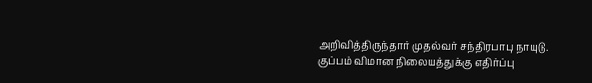அறிவித்திருந்தார் முதல்வர் சந்திரபாபு நாயுடு.
குப்பம் விமான நிலையத்துக்கு எதிர்ப்பு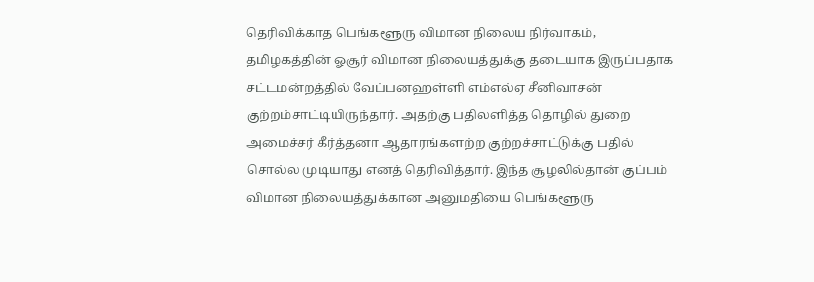தெரிவிக்காத பெங்களூரு விமான நிலைய நிர்வாகம், தமிழகத்தின் ஓசூர் விமான நிலையத்துக்கு தடையாக இருப்பதாக சட்டமன்றத்தில் வேப்பனஹள்ளி எம்எல்ஏ சீனிவாசன் குற்றம்சாட்டியிருந்தார். அதற்கு பதிலளித்த தொழில் துறை அமைச்சர் கீர்த்தனா ஆதாரங்களற்ற குற்றச்சாட்டுக்கு பதில் சொல்ல முடியாது எனத் தெரிவித்தார். இந்த சூழலில்தான் குப்பம் விமான நிலையத்துக்கான அனுமதியை பெங்களூரு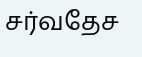சர்வதேச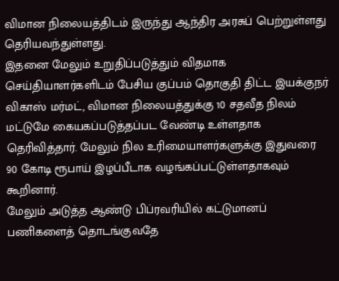விமான நிலையத்திடம் இருந்து ஆந்திர அரசுப் பெற்றுள்ளது தெரியவந்துள்ளது.
இதனை மேலும் உறுதிப்படுத்தும் விதமாக செய்தியாளர்களிடம் பேசிய குப்பம் தொகுதி திட்ட இயக்குநர் விகாஸ் மர்மட், விமான நிலையத்துக்கு 10 சதவீத நிலம் மட்டுமே கையகப்படுத்தப்பட வேண்டி உள்ளதாக தெரிவித்தார். மேலும் நில உரிமையாளர்களுக்கு இதுவரை 90 கோடி ரூபாய் இழப்பீடாக வழங்கப்பட்டுள்ளதாகவும் கூறினார்.
மேலும் அடுத்த ஆண்டு பிப்ரவரியில் கட்டுமானப் பணிகளைத் தொடங்குவதே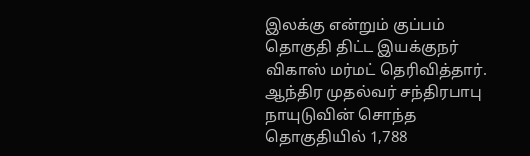இலக்கு என்றும் குப்பம் தொகுதி திட்ட இயக்குநர் விகாஸ் மர்மட் தெரிவித்தார். ஆந்திர முதல்வர் சந்திரபாபு நாயுடுவின் சொந்த தொகுதியில் 1,788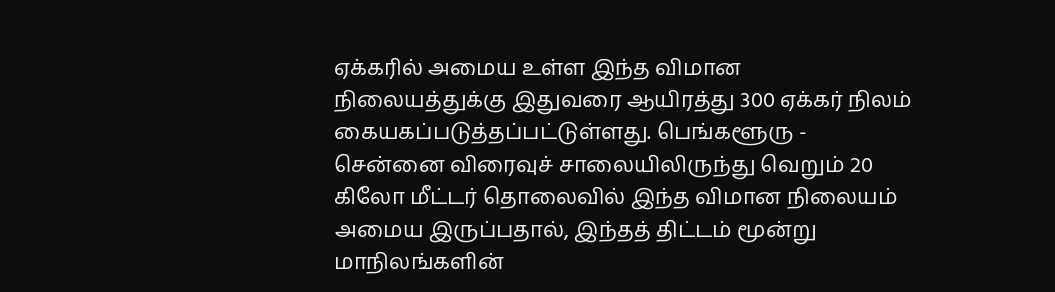ஏக்கரில் அமைய உள்ள இந்த விமான நிலையத்துக்கு இதுவரை ஆயிரத்து 300 ஏக்கர் நிலம் கையகப்படுத்தப்பட்டுள்ளது. பெங்களூரு - சென்னை விரைவுச் சாலையிலிருந்து வெறும் 20 கிலோ மீட்டர் தொலைவில் இந்த விமான நிலையம் அமைய இருப்பதால், இந்தத் திட்டம் மூன்று மாநிலங்களின்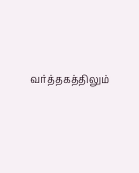வர்த்தகத்திலும்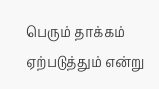பெரும் தாக்கம் ஏற்படுத்தும் என்று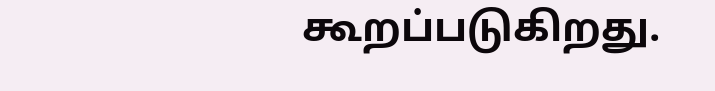கூறப்படுகிறது.